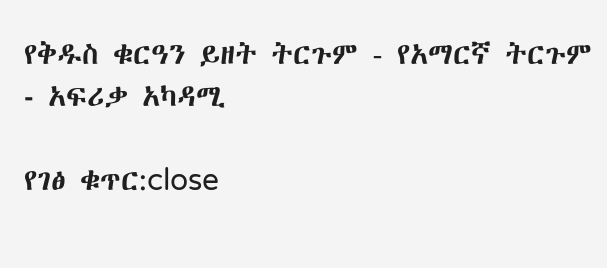የቅዱስ ቁርዓን ይዘት ትርጉም - የአማርኛ ትርጉም ‐ አፍሪቃ አካዳሚ

የገፅ ቁጥር:close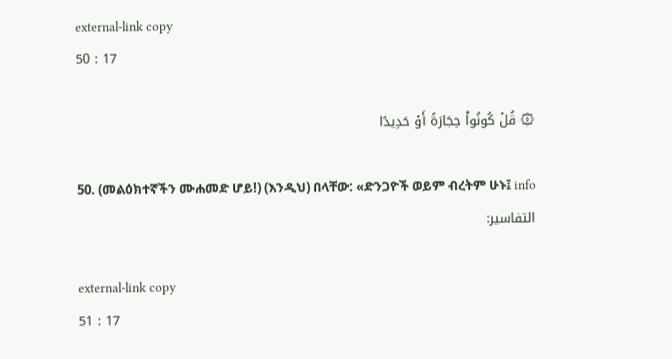external-link copy
50 : 17

۞ قُلۡ كُونُواْ حِجَارَةً أَوۡ حَدِيدًا

50. (መልዕክተኛችን ሙሐመድ ሆይ!) (እንዲህ) በላቸው: «ድንጋዮች ወይም ብረትም ሁኑ፤ info
التفاسير:

external-link copy
51 : 17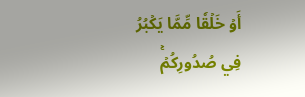أَوۡ خَلۡقٗا مِّمَّا يَكۡبُرُ فِي صُدُورِكُمۡۚ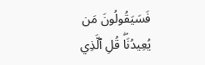فَسَيَقُولُونَ مَن يُعِيدُنَاۖ قُلِ ٱلَّذِي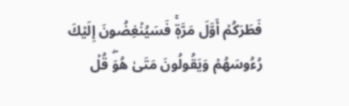فَطَرَكُمۡ أَوَّلَ مَرَّةٖۚ فَسَيُنۡغِضُونَ إِلَيۡكَ رُءُوسَهُمۡ وَيَقُولُونَ مَتَىٰ هُوَۖ قُلۡ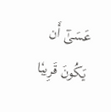عَسَىٰٓ أَن يَكُونَ قَرِيبٗا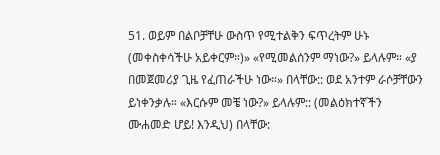51. ወይም በልቦቻቸሁ ውስጥ የሚተልቅን ፍጥረትም ሁኑ (መቀስቀሳችሁ አይቀርም።)» «የሚመልሰንም ማነው?» ይላሉም። «ያ በመጀመሪያ ጊዜ የፈጠራችሁ ነው።» በላቸው:: ወደ አንተም ራሶቻቸውን ይነቀንቃሉ። «እርሱም መቼ ነው?» ይላሉም:: (መልዕክተኛችን ሙሐመድ ሆይ! እንዲህ) በላቸው: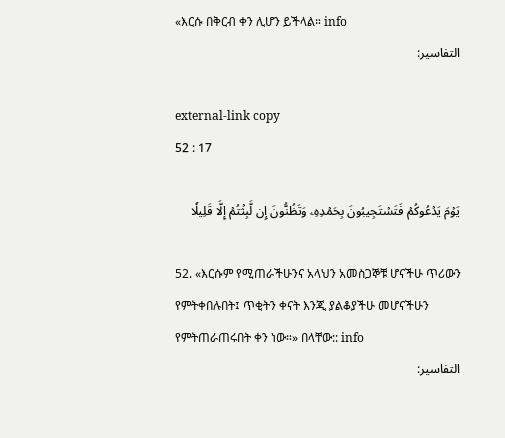«እርሱ በቅርብ ቀን ሊሆን ይችላል። info
التفاسير:

external-link copy
52 : 17

يَوۡمَ يَدۡعُوكُمۡ فَتَسۡتَجِيبُونَ بِحَمۡدِهِۦ وَتَظُنُّونَ إِن لَّبِثۡتُمۡ إِلَّا قَلِيلٗا

52. «እርሱም የሚጠራችሁንና አላህን አመስጋኞቹ ሆናችሁ ጥሪውን የምትቀበሉበት፤ ጥቂትን ቀናት እንጂ ያልቆያችሁ መሆናችሁን የምትጠራጠሩበት ቀን ነው።» በላቸው:: info
التفاسير: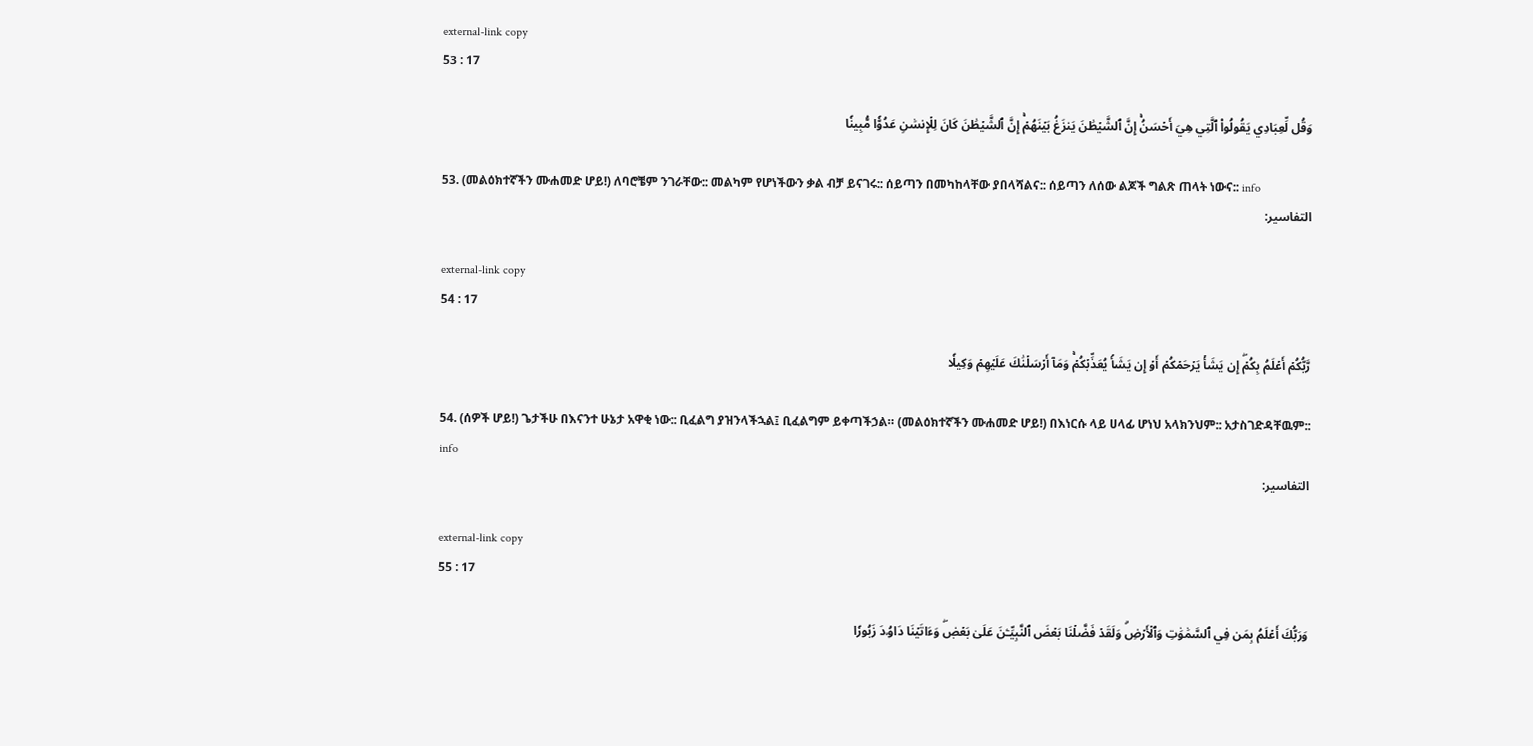external-link copy
53 : 17

وَقُل لِّعِبَادِي يَقُولُواْ ٱلَّتِي هِيَ أَحۡسَنُۚ إِنَّ ٱلشَّيۡطَٰنَ يَنزَغُ بَيۡنَهُمۡۚ إِنَّ ٱلشَّيۡطَٰنَ كَانَ لِلۡإِنسَٰنِ عَدُوّٗا مُّبِينٗا

53. (መልዕክተኛችን ሙሐመድ ሆይ!) ለባሮቼም ንገራቸው:: መልካም የሆነችውን ቃል ብቻ ይናገሩ:: ሰይጣን በመካከላቸው ያበላሻልና:: ሰይጣን ለሰው ልጆች ግልጽ ጠላት ነውና:: info
التفاسير:

external-link copy
54 : 17

رَّبُّكُمۡ أَعۡلَمُ بِكُمۡۖ إِن يَشَأۡ يَرۡحَمۡكُمۡ أَوۡ إِن يَشَأۡ يُعَذِّبۡكُمۡۚ وَمَآ أَرۡسَلۡنَٰكَ عَلَيۡهِمۡ وَكِيلٗا

54. (ሰዎች ሆይ!) ጌታችሁ በእናንተ ሁኔታ አዋቂ ነው:: ቢፈልግ ያዝንላችኋል፤ ቢፈልግም ይቀጣችኃል። (መልዕክተኛችን ሙሐመድ ሆይ!) በእነርሱ ላይ ሀላፊ ሆነህ አላክንህም:: አታስገድዳቸዉም:: info
التفاسير:

external-link copy
55 : 17

وَرَبُّكَ أَعۡلَمُ بِمَن فِي ٱلسَّمَٰوَٰتِ وَٱلۡأَرۡضِۗ وَلَقَدۡ فَضَّلۡنَا بَعۡضَ ٱلنَّبِيِّـۧنَ عَلَىٰ بَعۡضٖۖ وَءَاتَيۡنَا دَاوُۥدَ زَبُورٗا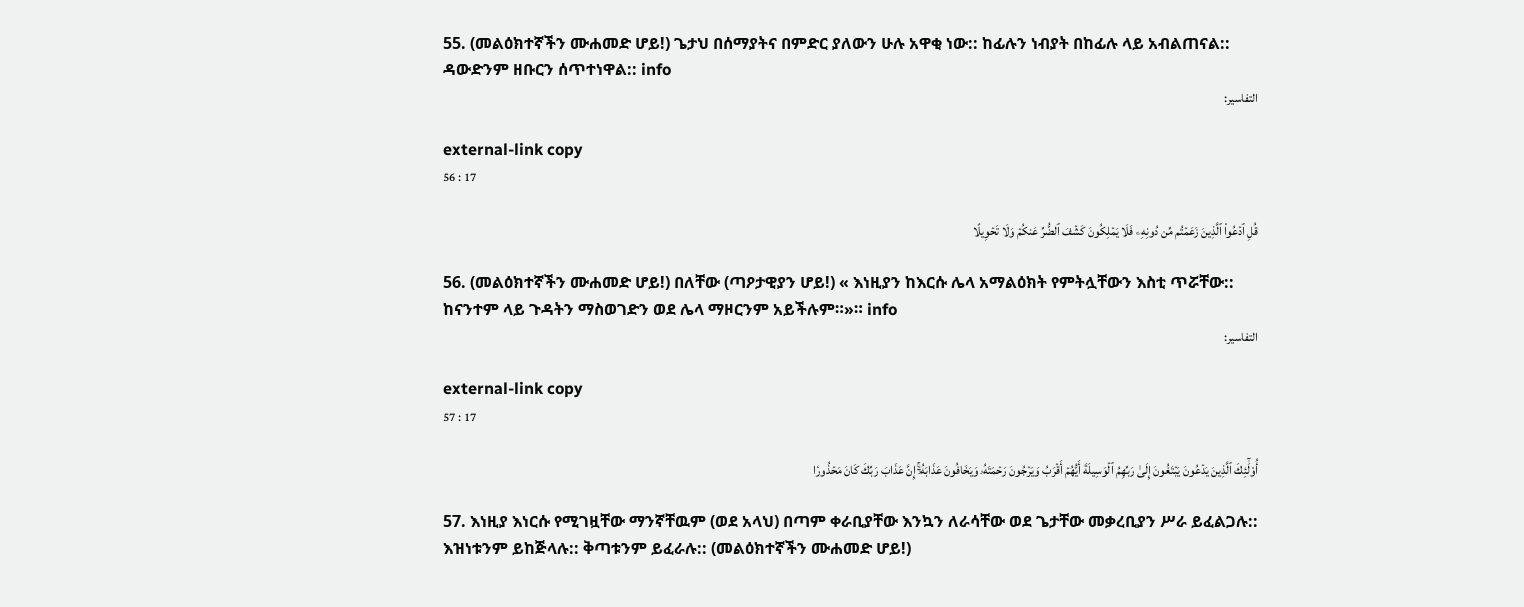55. (መልዕክተኛችን ሙሐመድ ሆይ!) ጌታህ በሰማያትና በምድር ያለውን ሁሉ አዋቂ ነው:: ከፊሉን ነብያት በከፊሉ ላይ አብልጠናል:: ዳውድንም ዘቡርን ሰጥተነዋል:: info
التفاسير:

external-link copy
56 : 17

قُلِ ٱدۡعُواْ ٱلَّذِينَ زَعَمۡتُم مِّن دُونِهِۦ فَلَا يَمۡلِكُونَ كَشۡفَ ٱلضُّرِّ عَنكُمۡ وَلَا تَحۡوِيلًا

56. (መልዕክተኛችን ሙሐመድ ሆይ!) በለቸው (ጣዖታዊያን ሆይ!) « እነዚያን ከእርሱ ሌላ አማልዕክት የምትሏቸውን እስቲ ጥሯቸው:: ከናንተም ላይ ጉዳትን ማስወገድን ወደ ሌላ ማዞርንም አይችሉም።»። info
التفاسير:

external-link copy
57 : 17

أُوْلَٰٓئِكَ ٱلَّذِينَ يَدۡعُونَ يَبۡتَغُونَ إِلَىٰ رَبِّهِمُ ٱلۡوَسِيلَةَ أَيُّهُمۡ أَقۡرَبُ وَيَرۡجُونَ رَحۡمَتَهُۥ وَيَخَافُونَ عَذَابَهُۥٓۚ إِنَّ عَذَابَ رَبِّكَ كَانَ مَحۡذُورٗا

57. እነዚያ እነርሱ የሚገዟቸው ማንኛቸዉም (ወደ አላህ) በጣም ቀራቢያቸው እንኳን ለራሳቸው ወደ ጌታቸው መቃረቢያን ሥራ ይፈልጋሉ:: እዝነቱንም ይከጅላሉ:: ቅጣቱንም ይፈራሉ:: (መልዕክተኛችን ሙሐመድ ሆይ!)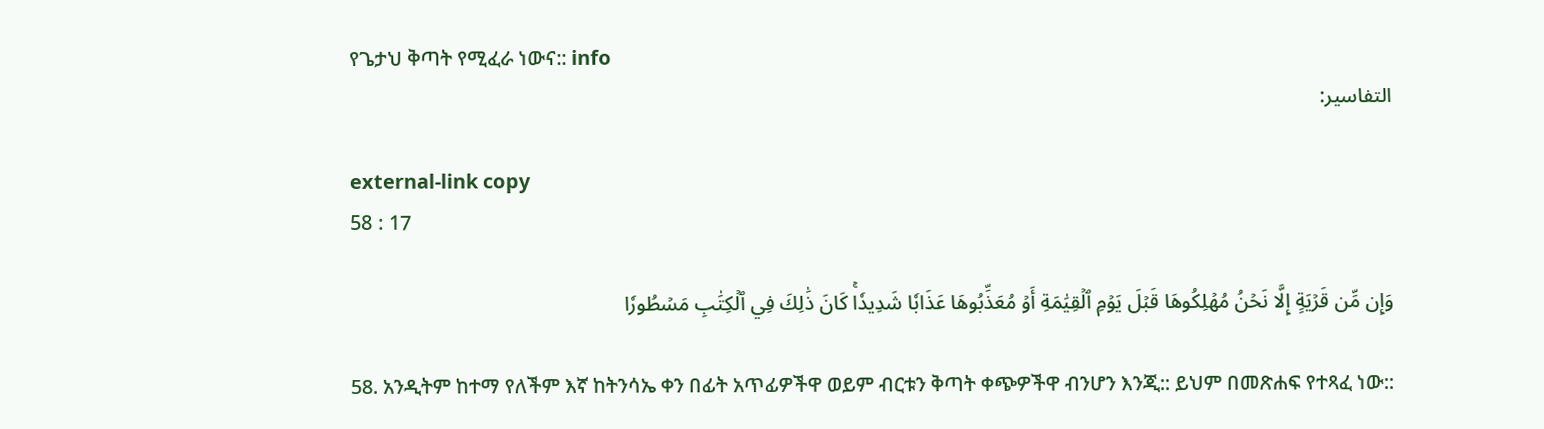የጌታህ ቅጣት የሚፈራ ነውና:: info
التفاسير:

external-link copy
58 : 17

وَإِن مِّن قَرۡيَةٍ إِلَّا نَحۡنُ مُهۡلِكُوهَا قَبۡلَ يَوۡمِ ٱلۡقِيَٰمَةِ أَوۡ مُعَذِّبُوهَا عَذَابٗا شَدِيدٗاۚ كَانَ ذَٰلِكَ فِي ٱلۡكِتَٰبِ مَسۡطُورٗا

58. አንዲትም ከተማ የለችም እኛ ከትንሳኤ ቀን በፊት አጥፊዎችዋ ወይም ብርቱን ቅጣት ቀጭዎችዋ ብንሆን እንጂ:: ይህም በመጽሐፍ የተጻፈ ነው::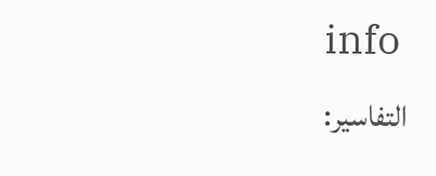info
التفاسير: